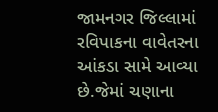જામનગર જિલ્લામાં રવિપાકના વાવેતરના આંકડા સામે આવ્યા છે.જેમાં ચણાના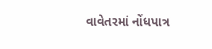વાવેતરમાં નોંધપાત્ર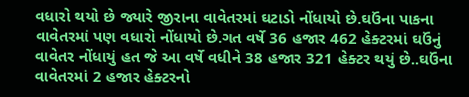વધારો થયો છે જ્યારે જીરાના વાવેતરમાં ઘટાડો નોંધાયો છે.ઘઉંના પાકના વાવેતરમાં પણ વધારો નોંધાયો છે.ગત વર્ષે 36 હજાર 462 હેક્ટરમાં ઘઉંનું વાવેતર નોંધાયું હત જે આ વર્ષે વધીને 38 હજાર 321 હેક્ટર થયું છે..ઘઉંના વાવેતરમાં 2 હજાર હેક્ટરનો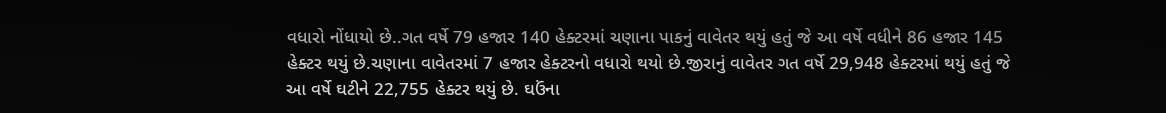વધારો નોંધાયો છે..ગત વર્ષે 79 હજાર 140 હેક્ટરમાં ચણાના પાકનું વાવેતર થયું હતું જે આ વર્ષે વધીને 86 હજાર 145 હેક્ટર થયું છે.ચણાના વાવેતરમાં 7 હજાર હેક્ટરનો વધારો થયો છે.જીરાનું વાવેતર ગત વર્ષે 29,948 હેક્ટરમાં થયું હતું જે આ વર્ષે ઘટીને 22,755 હેક્ટર થયું છે. ઘઉંના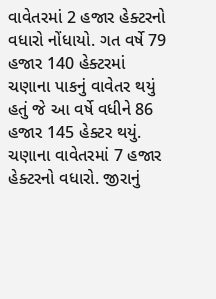વાવેતરમાં 2 હજાર હેક્ટરનો વધારો નોંધાયો. ગત વર્ષે 79 હજાર 140 હેક્ટરમાં ચણાના પાકનું વાવેતર થયું હતું જે આ વર્ષે વધીને 86 હજાર 145 હેક્ટર થયું. ચણાના વાવેતરમાં 7 હજાર હેક્ટરનો વધારો. જીરાનું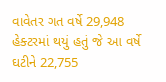વાવેતર ગત વર્ષે 29,948 હેક્ટરમાં થયું હતું જે આ વર્ષે ઘટીને 22,755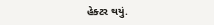હેક્ટર થયું.